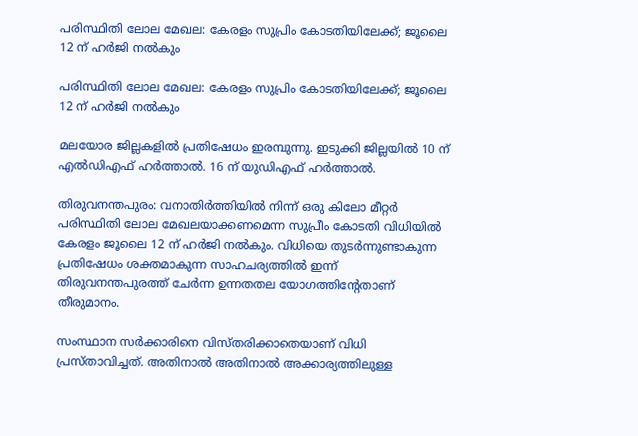പരിസ്ഥിതി ലോല മേഖല: കേരളം സുപ്രിം കോടതിയിലേക്ക്; ജൂലൈ 12 ന് ഹര്‍ജി നല്‍കും

പരിസ്ഥിതി ലോല മേഖല: കേരളം സുപ്രിം കോടതിയിലേക്ക്; ജൂലൈ 12 ന് ഹര്‍ജി നല്‍കും

മലയോര ജില്ലകളില്‍ പ്രതിഷേധം ഇരമ്പുന്നു. ഇടുക്കി ജില്ലയില്‍ 10 ന് എല്‍ഡിഎഫ് ഹര്‍ത്താല്‍. 16 ന് യുഡിഎഫ് ഹര്‍ത്താല്‍.

തിരുവനന്തപുരം: വനാതിര്‍ത്തിയില്‍ നിന്ന് ഒരു കിലോ മീറ്റര്‍ പരിസ്ഥിതി ലോല മേഖലയാക്കണമെന്ന സുപ്രീം കോടതി വിധിയില്‍ കേരളം ജൂലൈ 12 ന് ഹര്‍ജി നല്‍കും. വിധിയെ തുടര്‍ന്നുണ്ടാകുന്ന പ്രതിഷേധം ശക്തമാകുന്ന സാഹചര്യത്തില്‍ ഇന്ന് തിരുവനന്തപുരത്ത് ചേര്‍ന്ന ഉന്നതതല യോഗത്തിന്റേതാണ് തീരുമാനം.

സംസ്ഥാന സര്‍ക്കാരിനെ വിസ്തരിക്കാതെയാണ് വിധി പ്രസ്താവിച്ചത്. അതിനാല്‍ അതിനാല്‍ അക്കാര്യത്തിലുള്ള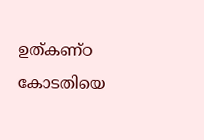ഉത്കണ്ഠ കോടതിയെ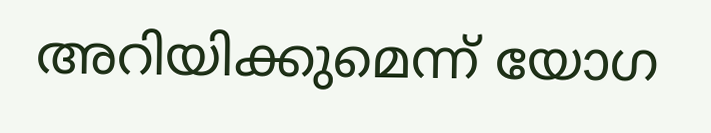അറിയിക്കുമെന്ന് യോഗ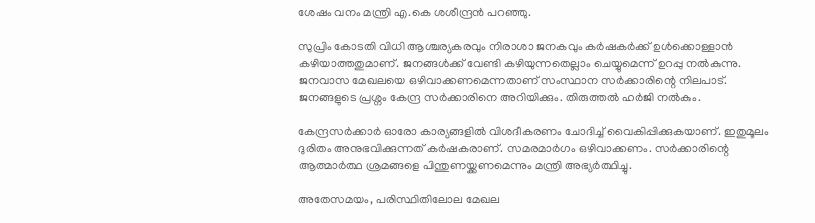ശേഷം വനം മന്ത്രി എ.കെ ശശീന്ദ്രന്‍ പറഞ്ഞു.

സുപ്രിം കോടതി വിധി ആശ്ചര്യകരവും നിരാശാ ജനകവും കര്‍ഷകര്‍ക്ക് ഉള്‍ക്കൊള്ളാന്‍ കഴിയാത്തതുമാണ്. ജനങ്ങള്‍ക്ക് വേണ്ടി കഴിയുന്നതെല്ലാം ചെയ്യുമെന്ന് ഉറപ്പു നല്‍കുന്നു. ജനവാസ മേഖലയെ ഒഴിവാക്കണമെന്നതാണ് സംസ്ഥാന സര്‍ക്കാരിന്റെ നിലപാട്. ജനങ്ങളുടെ പ്രശ്നം കേന്ദ്ര സര്‍ക്കാരിനെ അറിയിക്കും. തിരുത്തല്‍ ഹര്‍ജി നല്‍കും.

കേന്ദ്രസര്‍ക്കാര്‍ ഓരോ കാര്യങ്ങളില്‍ വിശദീകരണം ചോദിച്ച് വൈകിപ്പിക്കുകയാണ്. ഇതുമൂലം ദുരിതം അനുഭവിക്കുന്നത് കര്‍ഷകരാണ്. സമരമാര്‍ഗം ഒഴിവാക്കണം. സര്‍ക്കാരിന്റെ ആത്മാര്‍ത്ഥ ശ്രമങ്ങളെ പിന്തുണയ്ക്കണമെന്നും മന്ത്രി അഭ്യര്‍ത്ഥിച്ചു.

അതേസമയം, പരിസ്ഥിതിലോല മേഖല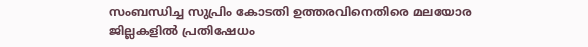സംബന്ധിച്ച സുപ്രിം കോടതി ഉത്തരവിനെതിരെ മലയോര ജില്ലകളില്‍ പ്രതിഷേധം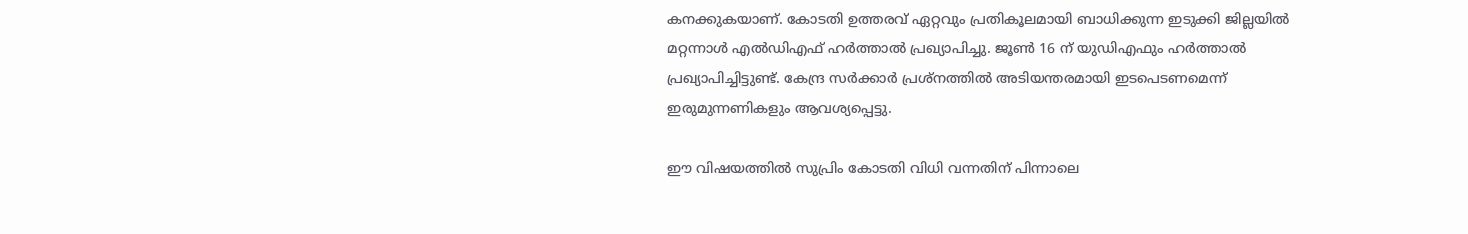കനക്കുകയാണ്. കോടതി ഉത്തരവ് ഏറ്റവും പ്രതികൂലമായി ബാധിക്കുന്ന ഇടുക്കി ജില്ലയില്‍ മറ്റന്നാള്‍ എല്‍ഡിഎഫ് ഹര്‍ത്താല്‍ പ്രഖ്യാപിച്ചു. ജൂണ്‍ 16 ന് യുഡിഎഫും ഹര്‍ത്താല്‍ പ്രഖ്യാപിച്ചിട്ടുണ്ട്. കേന്ദ്ര സര്‍ക്കാര്‍ പ്രശ്‌നത്തില്‍ അടിയന്തരമായി ഇടപെടണമെന്ന് ഇരുമുന്നണികളും ആവശ്യപ്പെട്ടു.

ഈ വിഷയത്തില്‍ സുപ്രിം കോടതി വിധി വന്നതിന് പിന്നാലെ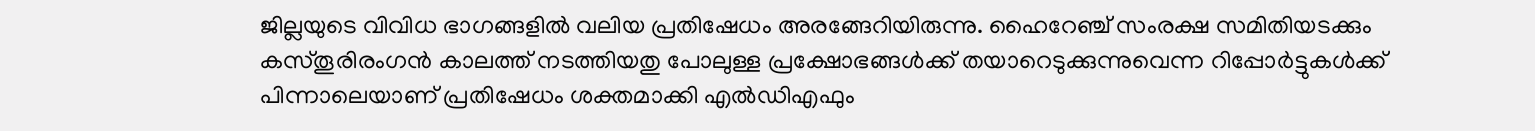ജില്ലയുടെ വിവിധ ഭാഗങ്ങളില്‍ വലിയ പ്രതിഷേധം അരങ്ങേറിയിരുന്നു. ഹൈറേഞ്ച് സംരക്ഷ സമിതിയടക്കും കസ്തൂരിരംഗന്‍ കാലത്ത് നടത്തിയതു പോലുള്ള പ്രക്ഷോഭങ്ങള്‍ക്ക് തയാറെടുക്കുന്നുവെന്ന റിപ്പോര്‍ട്ടുകള്‍ക്ക് പിന്നാലെയാണ് പ്രതിഷേധം ശക്തമാക്കി എല്‍ഡിഎഫും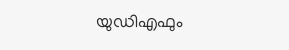യുഡിഎഫും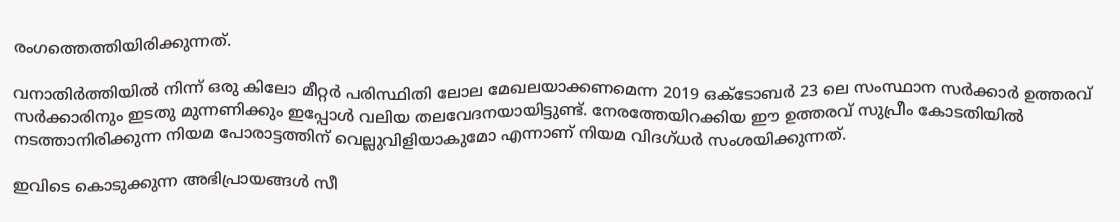രംഗത്തെത്തിയിരിക്കുന്നത്.

വനാതിര്‍ത്തിയില്‍ നിന്ന് ഒരു കിലോ മീറ്റര്‍ പരിസ്ഥിതി ലോല മേഖലയാക്കണമെന്ന 2019 ഒക്ടോബര്‍ 23 ലെ സംസ്ഥാന സര്‍ക്കാര്‍ ഉത്തരവ് സര്‍ക്കാരിനും ഇടതു മുന്നണിക്കും ഇപ്പോള്‍ വലിയ തലവേദനയായിട്ടുണ്ട്. നേരത്തേയിറക്കിയ ഈ ഉത്തരവ് സുപ്രീം കോടതിയില്‍ നടത്താനിരിക്കുന്ന നിയമ പോരാട്ടത്തിന് വെല്ലുവിളിയാകുമോ എന്നാണ് നിയമ വിദഗ്ധര്‍ സംശയിക്കുന്നത്.

ഇവിടെ കൊടുക്കുന്ന അഭിപ്രായങ്ങള്‍ സീ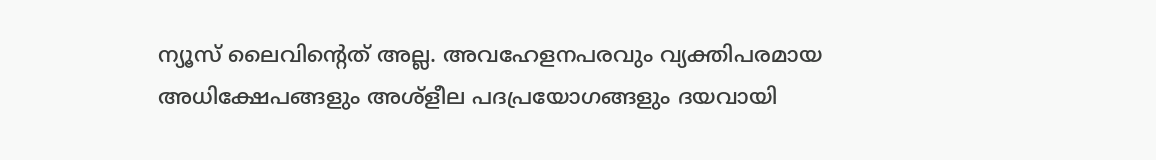ന്യൂസ് ലൈവിന്റെത് അല്ല. അവഹേളനപരവും വ്യക്തിപരമായ അധിക്ഷേപങ്ങളും അശ്‌ളീല പദപ്രയോഗങ്ങളും ദയവായി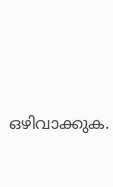ഒഴിവാക്കുക.